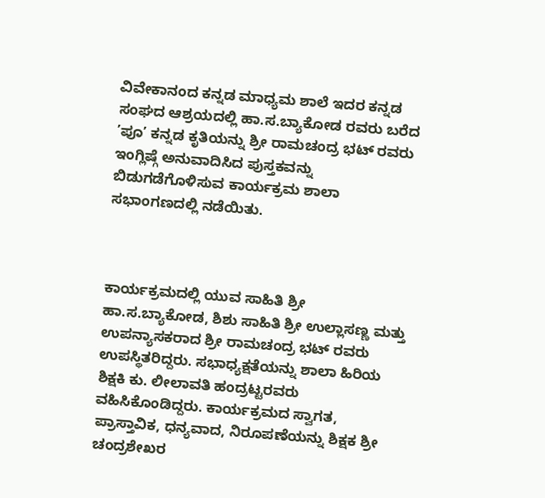ವಿವೇಕಾನಂದ ಕನ್ನಡ ಮಾಧ್ಯಮ ಶಾಲೆ ಇದರ ಕನ್ನಡ ಸಂಘದ ಆಶ್ರಯದಲ್ಲಿ ಹಾ.ಸ.ಬ್ಯಾಕೋಡ ರವರು ಬರೆದ ’ಪೂ’ ಕನ್ನಡ ಕೃತಿಯನ್ನು ಶ್ರೀ ರಾಮಚಂದ್ರ ಭಟ್ ರವರು ಇಂಗ್ಲಿಷ್ಗೆ ಅನುವಾದಿಸಿದ ಪುಸ್ತಕವನ್ನು ಬಿಡುಗಡೆಗೊಳಿಸುವ ಕಾರ್ಯಕ್ರಮ ಶಾಲಾ ಸಭಾಂಗಣದಲ್ಲಿ ನಡೆಯಿತು.



ಕಾರ್ಯಕ್ರಮದಲ್ಲಿ ಯುವ ಸಾಹಿತಿ ಶ್ರೀ ಹಾ.ಸ.ಬ್ಯಾಕೋಡ, ಶಿಶು ಸಾಹಿತಿ ಶ್ರೀ ಉಲ್ಲಾಸಣ್ಣ ಮತ್ತು ಉಪನ್ಯಾಸಕರಾದ ಶ್ರೀ ರಾಮಚಂದ್ರ ಭಟ್ ರವರು ಉಪಸ್ಥಿತರಿದ್ದರು. ಸಭಾಧ್ಯಕ್ಷತೆಯನ್ನು ಶಾಲಾ ಹಿರಿಯ ಶಿಕ್ಷಕಿ ಕು. ಲೀಲಾವತಿ ಹಂದ್ರಟ್ಟರವರು ವಹಿಸಿಕೊಂಡಿದ್ದರು. ಕಾರ್ಯಕ್ರಮದ ಸ್ವಾಗತ, ಪ್ರಾಸ್ತಾವಿಕ, ಧನ್ಯವಾದ, ನಿರೂಪಣೆಯನ್ನು ಶಿಕ್ಷಕ ಶ್ರೀ ಚಂದ್ರಶೇಖರ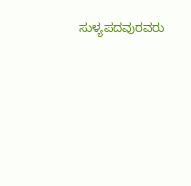ಸುಳ್ಯಪದವುರವರು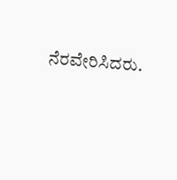ನೆರವೇರಿಸಿದರು.